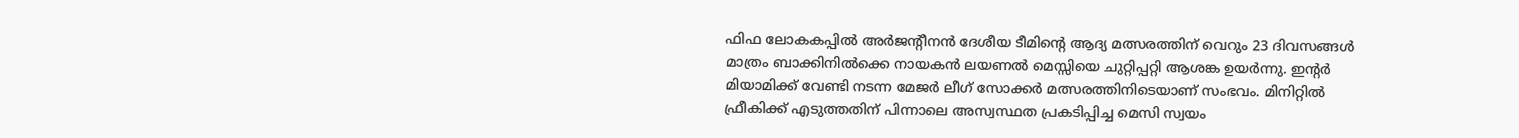ഫിഫ ലോകകപ്പിൽ അർജന്റീനൻ ദേശീയ ടീമിന്റെ ആദ്യ മത്സരത്തിന് വെറും 23 ദിവസങ്ങൾ മാത്രം ബാക്കിനിൽക്കെ നായകൻ ലയണൽ മെസ്സിയെ ചുറ്റിപ്പറ്റി ആശങ്ക ഉയർന്നു. ഇന്റർ മിയാമിക്ക് വേണ്ടി നടന്ന മേജർ ലീഗ് സോക്കർ മത്സരത്തിനിടെയാണ് സംഭവം. മിനിറ്റിൽ ഫ്രീകിക്ക് എടുത്തതിന് പിന്നാലെ അസ്വസ്ഥത പ്രകടിപ്പിച്ച മെസി സ്വയം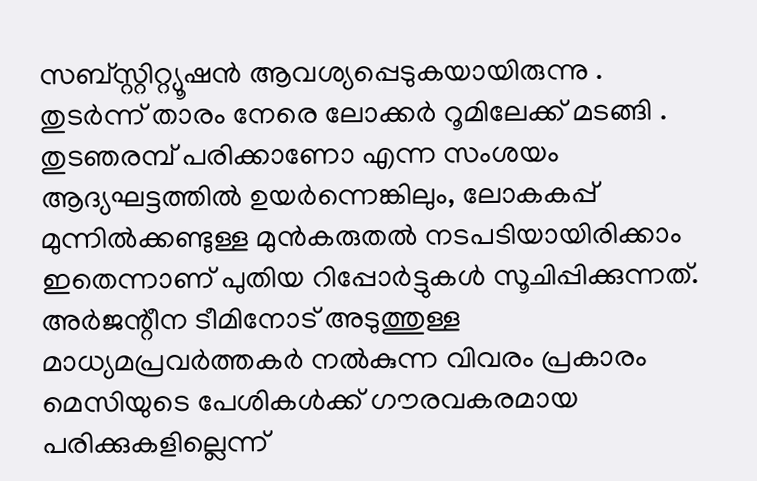സബ്സ്റ്റിറ്റ്യൂഷൻ ആവശ്യപ്പെടുകയായിരുന്നു .
തുടർന്ന് താരം നേരെ ലോക്കർ റൂമിലേക്ക് മടങ്ങി . തുടഞരമ്പ് പരിക്കാണോ എന്ന സംശയം ആദ്യഘട്ടത്തിൽ ഉയർന്നെങ്കിലും, ലോകകപ്പ് മുന്നിൽക്കണ്ടുള്ള മുൻകരുതൽ നടപടിയായിരിക്കാം ഇതെന്നാണ് പുതിയ റിപ്പോർട്ടുകൾ സൂചിപ്പിക്കുന്നത്.
അർജന്റീന ടീമിനോട് അടുത്തുള്ള മാധ്യമപ്രവർത്തകർ നൽകുന്ന വിവരം പ്രകാരം മെസിയുടെ പേശികൾക്ക് ഗൗരവകരമായ പരിക്കുകളില്ലെന്ന്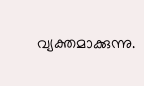വ്യക്തമാക്കുന്നു.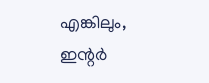എങ്കിലും, ഇന്റർ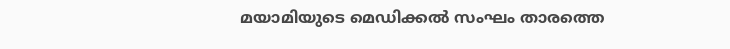മയാമിയുടെ മെഡിക്കൽ സംഘം താരത്തെ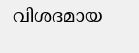വിശദമായ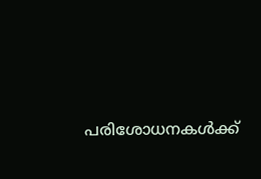പരിശോധനകൾക്ക്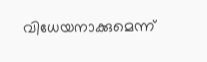വിധേയനാക്കുമെന്ന്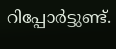റിപ്പോർട്ടുണ്ട്.